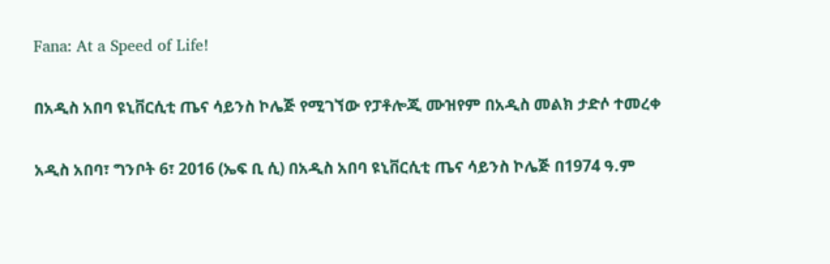Fana: At a Speed of Life!

በአዲስ አበባ ዩኒቨርሲቲ ጤና ሳይንስ ኮሌጅ የሚገኘው የፓቶሎጂ ሙዝየም በአዲስ መልክ ታድሶ ተመረቀ

አዲስ አበባ፣ ግንቦት 6፣ 2016 (ኤፍ ቢ ሲ) በአዲስ አበባ ዩኒቨርሲቲ ጤና ሳይንስ ኮሌጅ በ1974 ዓ.ም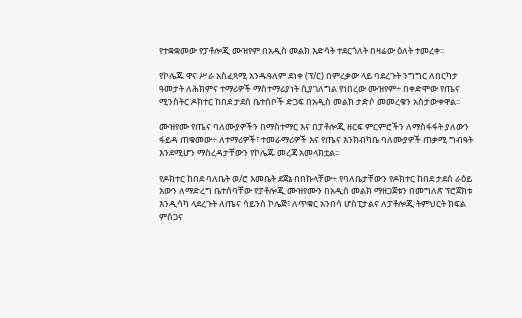የተቋቋመው የፓቶሎጂ ሙዝየም በአዲስ መልክ እድሳት ተደርጎለት በዛሬው ዕለት ተመረቀ፡፡

የኮሌጁ ዋና ሥራ አስፈጻሚ አንዱዓለም ደነቀ (ፕ/ር) በምረቃው ላይ ባደረጉት ንግግር ለበርካታ ዓመታት ለሕክምና ተማሪዎች ማስተማሪያነት ሲያገለግል የነበረው ሙዝየም÷ በቀድሞው የጤና ሚንስትር ዶክተር ከበደ ታደሰ ቤተሰቦች ድጋፍ በአዲስ መልክ ታድሶ መመረቁን አስታውቀዋል፡፡

ሙዝየሙ የጤና ባለሙያዎችን በማስተማር እና በፓቶሎጂ ዘርፍ ምርምሮችን ለማስፋፋት ያለውን ፋይዳ ጠቁመው÷ ለተማሪዎች፣ ተመራማሪዎች እና የጤና እንክብካቤ ባለሙያዎች ጠቃሚ ግብዓት እንደሚሆን ማስረዳታቸውን የኮሌጁ መረጃ አመላክቷል፡፡

የዶክተር ከበደ ባለቤት ወ/ሮ እመቤት ደጀኔ በበኩላቸው÷ የባለቤታቸውን የዶክተር ከበደ ታደሰ ራዕይ እውን ለማድረግ ቤተሰባቸው የፓቶሎጂ ሙዝየሙን በአዲስ መልክ ማዘጋጀቱን በመግለጽ ፕሮጀክቱ እንዲሳካ ላደረጉት ለጤና ሳይንስ ኮሌጅ፣ ለጥቁር አንበሳ ሆስፒታልና ለፓቶሎጂ ትምህርት ክፍል ምስጋና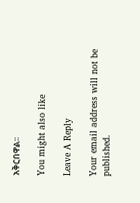አቅርበዋል፡፡

You might also like

Leave A Reply

Your email address will not be published.